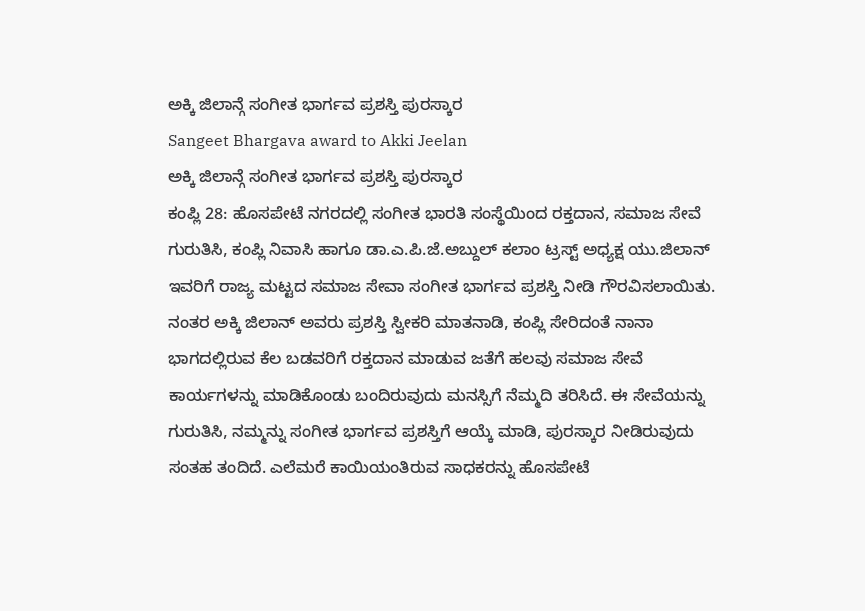ಅಕ್ಕಿ ಜಿಲಾನ್ಗೆ ಸಂಗೀತ ಭಾರ್ಗವ ಪ್ರಶಸ್ತಿ ಪುರಸ್ಕಾರ
Sangeet Bhargava award to Akki Jeelan
ಅಕ್ಕಿ ಜಿಲಾನ್ಗೆ ಸಂಗೀತ ಭಾರ್ಗವ ಪ್ರಶಸ್ತಿ ಪುರಸ್ಕಾರ
ಕಂಪ್ಲಿ 28: ಹೊಸಪೇಟೆ ನಗರದಲ್ಲಿ ಸಂಗೀತ ಭಾರತಿ ಸಂಸ್ಥೆಯಿಂದ ರಕ್ತದಾನ, ಸಮಾಜ ಸೇವೆ ಗುರುತಿಸಿ, ಕಂಪ್ಲಿ ನಿವಾಸಿ ಹಾಗೂ ಡಾ.ಎ.ಪಿ.ಜೆ.ಅಬ್ದುಲ್ ಕಲಾಂ ಟ್ರಸ್ಟ್ ಅಧ್ಯಕ್ಷ ಯು.ಜಿಲಾನ್ ಇವರಿಗೆ ರಾಜ್ಯ ಮಟ್ಟದ ಸಮಾಜ ಸೇವಾ ಸಂಗೀತ ಭಾರ್ಗವ ಪ್ರಶಸ್ತಿ ನೀಡಿ ಗೌರವಿಸಲಾಯಿತು. ನಂತರ ಅಕ್ಕಿ ಜಿಲಾನ್ ಅವರು ಪ್ರಶಸ್ತಿ ಸ್ವೀಕರಿ ಮಾತನಾಡಿ, ಕಂಪ್ಲಿ ಸೇರಿದಂತೆ ನಾನಾ ಭಾಗದಲ್ಲಿರುವ ಕೆಲ ಬಡವರಿಗೆ ರಕ್ತದಾನ ಮಾಡುವ ಜತೆಗೆ ಹಲವು ಸಮಾಜ ಸೇವೆ ಕಾರ್ಯಗಳನ್ನು ಮಾಡಿಕೊಂಡು ಬಂದಿರುವುದು ಮನಸ್ಸಿಗೆ ನೆಮ್ಮದಿ ತರಿಸಿದೆ. ಈ ಸೇವೆಯನ್ನು ಗುರುತಿಸಿ, ನಮ್ಮನ್ನು ಸಂಗೀತ ಭಾರ್ಗವ ಪ್ರಶಸ್ತಿಗೆ ಆಯ್ಕೆ ಮಾಡಿ, ಪುರಸ್ಕಾರ ನೀಡಿರುವುದು ಸಂತಹ ತಂದಿದೆ. ಎಲೆಮರೆ ಕಾಯಿಯಂತಿರುವ ಸಾಧಕರನ್ನು ಹೊಸಪೇಟೆ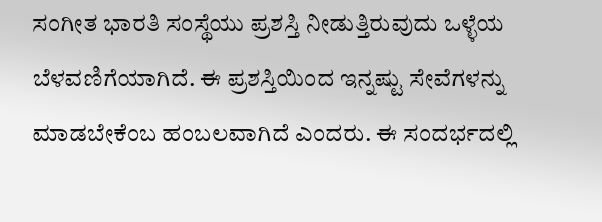ಸಂಗೀತ ಭಾರತಿ ಸಂಸ್ಥೆಯು ಪ್ರಶಸ್ತಿ ನೀಡುತ್ತಿರುವುದು ಒಳ್ಳೆಯ ಬೆಳವಣಿಗೆಯಾಗಿದೆ. ಈ ಪ್ರಶಸ್ತಿಯಿಂದ ಇನ್ನಷ್ಟು ಸೇವೆಗಳನ್ನು ಮಾಡಬೇಕೆಂಬ ಹಂಬಲವಾಗಿದೆ ಎಂದರು. ಈ ಸಂದರ್ಭದಲ್ಲಿ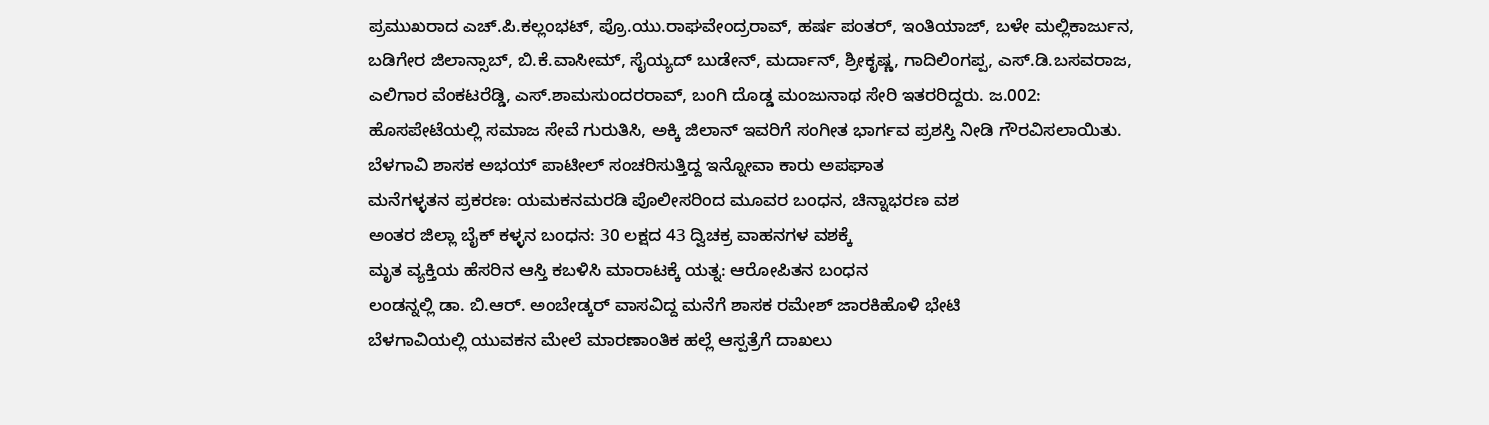ಪ್ರಮುಖರಾದ ಎಚ್.ಪಿ.ಕಲ್ಲಂಭಟ್, ಪ್ರೊ.ಯು.ರಾಘವೇಂದ್ರರಾವ್, ಹರ್ಷ ಪಂತರ್, ಇಂತಿಯಾಜ್, ಬಳೇ ಮಲ್ಲಿಕಾರ್ಜುನ, ಬಡಿಗೇರ ಜಿಲಾನ್ಸಾಬ್, ಬಿ.ಕೆ.ವಾಸೀಮ್, ಸೈಯ್ಯದ್ ಬುಡೇನ್, ಮರ್ದಾನ್, ಶ್ರೀಕೃಷ್ಣ, ಗಾದಿಲಿಂಗಪ್ಪ, ಎಸ್.ಡಿ.ಬಸವರಾಜ, ಎಲಿಗಾರ ವೆಂಕಟರೆಡ್ಡಿ, ಎಸ್.ಶಾಮಸುಂದರರಾವ್, ಬಂಗಿ ದೊಡ್ಡ ಮಂಜುನಾಥ ಸೇರಿ ಇತರರಿದ್ದರು. ಜ.002: ಹೊಸಪೇಟೆಯಲ್ಲಿ ಸಮಾಜ ಸೇವೆ ಗುರುತಿಸಿ, ಅಕ್ಕಿ ಜಿಲಾನ್ ಇವರಿಗೆ ಸಂಗೀತ ಭಾರ್ಗವ ಪ್ರಶಸ್ತಿ ನೀಡಿ ಗೌರವಿಸಲಾಯಿತು.
ಬೆಳಗಾವಿ ಶಾಸಕ ಅಭಯ್ ಪಾಟೀಲ್ ಸಂಚರಿಸುತ್ತಿದ್ದ ಇನ್ನೋವಾ ಕಾರು ಅಪಘಾತ
ಮನೆಗಳ್ಳತನ ಪ್ರಕರಣ: ಯಮಕನಮರಡಿ ಪೊಲೀಸರಿಂದ ಮೂವರ ಬಂಧನ, ಚಿನ್ನಾಭರಣ ವಶ
ಅಂತರ ಜಿಲ್ಲಾ ಬೈಕ್ ಕಳ್ಳನ ಬಂಧನ: 30 ಲಕ್ಷದ 43 ದ್ವಿಚಕ್ರ ವಾಹನಗಳ ವಶಕ್ಕೆ
ಮೃತ ವ್ಯಕ್ತಿಯ ಹೆಸರಿನ ಆಸ್ತಿ ಕಬಳಿಸಿ ಮಾರಾಟಕ್ಕೆ ಯತ್ನ: ಆರೋಪಿತನ ಬಂಧನ
ಲಂಡನ್ನಲ್ಲಿ ಡಾ. ಬಿ.ಆರ್. ಅಂಬೇಡ್ಕರ್ ವಾಸವಿದ್ದ ಮನೆಗೆ ಶಾಸಕ ರಮೇಶ್ ಜಾರಕಿಹೊಳಿ ಭೇಟಿ
ಬೆಳಗಾವಿಯಲ್ಲಿ ಯುವಕನ ಮೇಲೆ ಮಾರಣಾಂತಿಕ ಹಲ್ಲೆ ಆಸ್ಪತ್ರೆಗೆ ದಾಖಲು